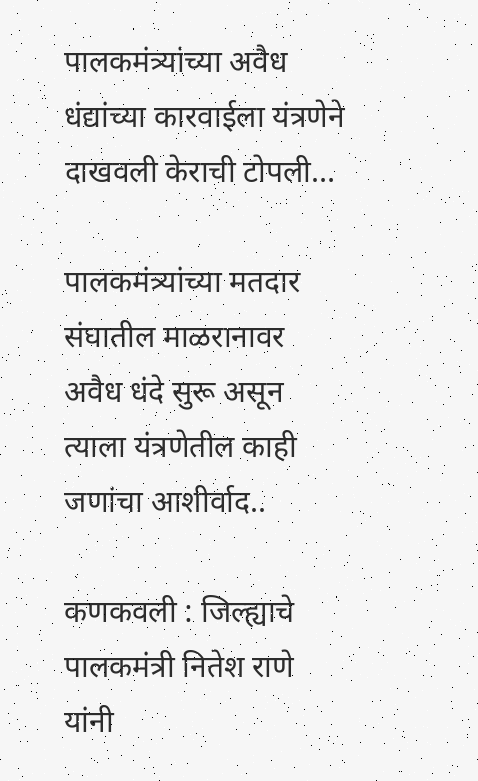पालकमंत्र्यांच्या अवैध धंद्यांच्या कारवाईला यंत्रणेने दाखवली केराची टोपली…

पालकमंत्र्यांच्या मतदार संघातील माळरानावर अवैध धंदे सुरू असून त्याला यंत्रणेतील काही जणांचा आशीर्वाद..

कणकवली : जिल्ह्याचे पालकमंत्री नितेश राणे यांनी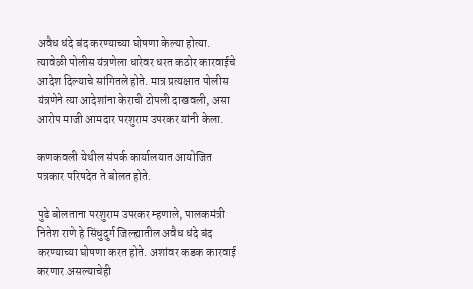अवैध धंदे बंद करण्याच्या घोषणा केल्या होत्या. त्यावेळी पोलीस यंत्रणेला धारेवर धरत कठोर कारवाईचे आदेश दिल्याचे सांगितले होते. मात्र प्रत्यक्षात पोलीस यंत्रणेने त्या आदेशांना केराची टोपली दाखवली, असा आरोप माजी आमदार परशुराम उपरकर यांनी केला.

कणकवली येथील संपर्क कार्यालयात आयोजित पत्रकार परिषदेत ते बोलत होते.

पुढे बोलताना परशुराम उपरकर म्हणाले, पालकमंत्री नितेश राणे हे सिंधुदुर्ग जिल्ह्यातील अवैध धंदे बंद करण्याच्या घोषणा करत होते. अशांवर कडक कारवाई करणार असल्याचेही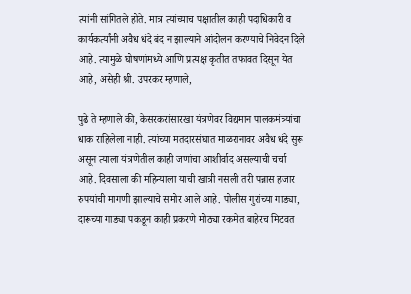त्यांनी सांगितले होते. मात्र त्यांच्याच पक्षातील काही पदाधिकारी व कार्यकर्त्यांनी अवैध धंदे बंद न झाल्याने आंदोलन करण्याचे निवेदन दिले आहे. त्यामुळे घोषणांमध्ये आणि प्रत्यक्ष कृतीत तफावत दिसून येत आहे, असेही श्री. उपरकर म्हणाले,

पुढे ते म्हणाले की, केसरकरांसारखा यंत्रणेवर विद्यमान पालकमंत्र्यांचा धाक राहिलेला नाही. त्यांच्या मतदारसंघात माळरानावर अवैध धंदे सुरू असून त्याला यंत्रणेतील काही जणांचा आशीर्वाद असल्याची चर्चा आहे. दिवसाला की महिन्याला याची खात्री नसली तरी पन्नास हजार रुपयांची मागणी झाल्याचे समोर आले आहे. पोलीस गुरांच्या गाड्या, दारूच्या गाड्या पकडून काही प्रकरणे मोठ्या रकमेत बाहेरच मिटवत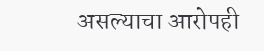असल्याचा आरोपही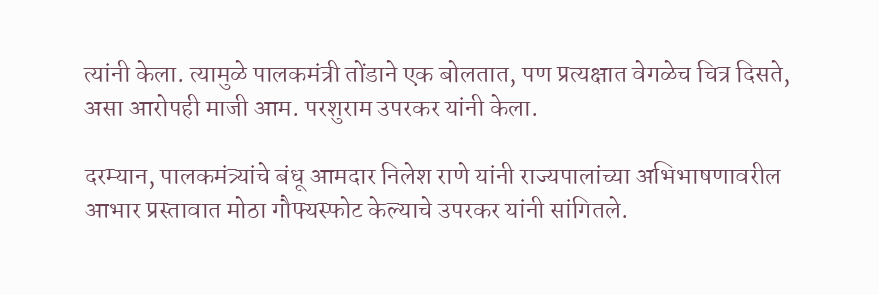त्यांनी केला. त्यामुळे पालकमंत्री तोंडाने एक बोलतात, पण प्रत्यक्षात वेगळेच चित्र दिसते, असा आरोपही माजी आम. परशुराम उपरकर यांनी केला.

दरम्यान, पालकमंत्र्यांचे बंधू आमदार निलेश राणे यांनी राज्यपालांच्या अभिभाषणावरील आभार प्रस्तावात मोठा गौफ्यस्फोट केल्याचे उपरकर यांनी सांगितले.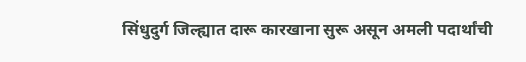सिंधुदुर्ग जिल्ह्यात दारू कारखाना सुरू असून अमली पदार्थांची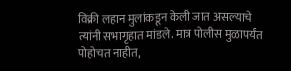विक्री लहान मुलांकडून केली जात असल्याचे त्यांनी सभागृहात मांडले. मात्र पोलीस मुळापर्यंत पोहोचत नाहीत,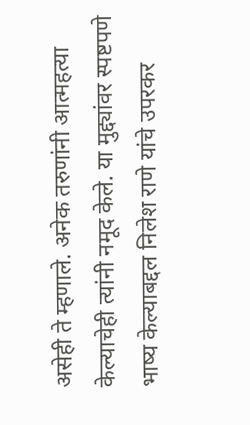असेही ते म्हणाले. अनेक तरुणांनी आत्महत्या केल्याचेही त्यांनी नमूद केले. या मुद्द्यांवर स्पष्टपणे भाष्य केल्याबद्दल निलेश राणे यांचे उपरकर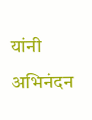यांनी अभिनंदन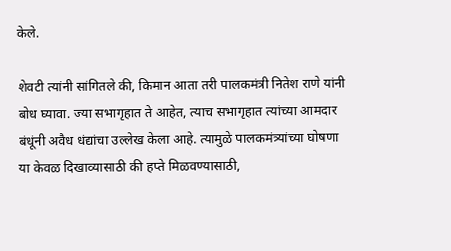केले.

शेवटी त्यांनी सांगितले की, किमान आता तरी पालकमंत्री नितेश राणे यांनी बोध घ्यावा. ज्या सभागृहात ते आहेत, त्याच सभागृहात त्यांच्या आमदार बंधूंनी अवैध धंद्यांचा उल्लेख केला आहे. त्यामुळे पालकमंत्र्यांच्या घोषणा या केवळ दिखाव्यासाठी की हप्ते मिळवण्यासाठी,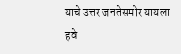याचे उत्तर जनतेसमोर यायला हवे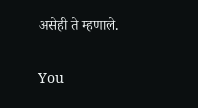असेही ते म्हणाले.

You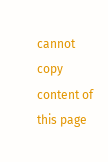cannot copy content of this page